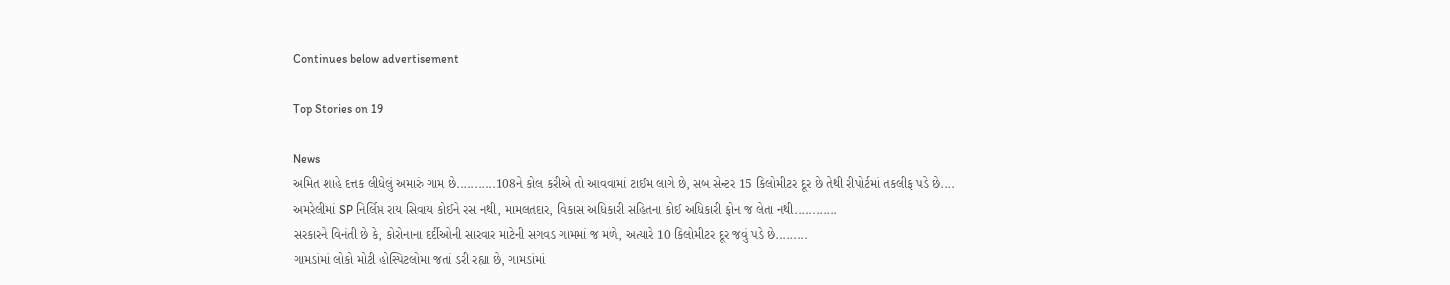Continues below advertisement

Top Stories on 19

News
અમિત શાહે દત્તક લીધેલું અમારું ગામ છે...........108ને કોલ કરીએ તો આવવામાં ટાઈમ લાગે છે, સબ સેન્ટર 15 કિલોમીટર દૂર છે તેથી રીપોર્ટમાં તકલીફ પડે છે....
અમરેલીમાં SP નિર્લિપ્ત રાય સિવાય કોઈને રસ નથી, મામલતદાર, વિકાસ અધિકારી સહિતના કોઈ અધિકારી ફોન જ લેતા નથી............
સરકારને વિનંતી છે કે, કોરોનાના દર્દીઓની સારવાર માટેની સગવડ ગામમાં જ મળે, અત્યારે 10 કિલોમીટર દૂર જવું પડે છે.........
ગામડાંમાં લોકો મોટી હોસ્પિટલોમા જતાં ડરી રહ્યા છે, ગામડાંમાં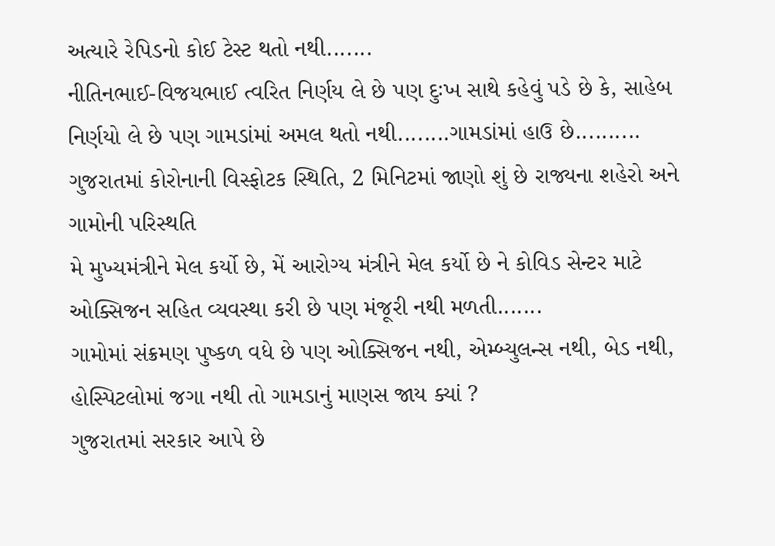અત્યારે રેપિડનો કોઈ ટેસ્ટ થતો નથી.......
નીતિનભાઈ-વિજયભાઈ ત્વરિત નિર્ણય લે છે પણ દુઃખ સાથે કહેવું પડે છે કે, સાહેબ નિર્ણયો લે છે પણ ગામડાંમાં અમલ થતો નથી........ગામડાંમાં હાઉ છે..........
ગુજરાતમાં કોરોનાની વિસ્ફોટક સ્થિતિ, 2 મિનિટમાં જાણો શું છે રાજ્યના શહેરો અને ગામોની પરિસ્થતિ
મે મુખ્યમંત્રીને મેલ કર્યો છે, મેં આરોગ્ય મંત્રીને મેલ કર્યો છે ને કોવિડ સેન્ટર માટે ઓક્સિજન સહિત વ્યવસ્થા કરી છે પણ મંજૂરી નથી મળતી.......
ગામોમાં સંક્રમણ પુષ્કળ વધે છે પણ ઓક્સિજન નથી, એમ્બ્યુલન્સ નથી, બેડ નથી, હોસ્પિટલોમાં જગા નથી તો ગામડાનું માણસ જાય ક્યાં ?
ગુજરાતમાં સરકાર આપે છે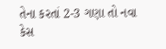તેના કરતાં 2-3 ગણા તો નવા કેસ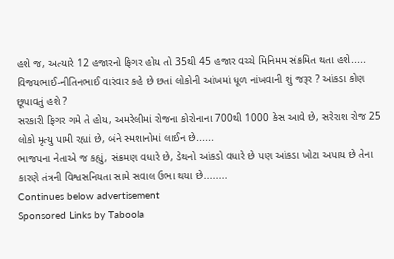હશે જ, અત્યારે 12 હજારનો ફિગર હોય તો 35થી 45 હજાર વચ્ચે મિનિમમ સંક્રમિત થતા હશે.....
વિજયભાઈ-નીતિનભાઈ વારંવાર કહે છે છતાં લોકોની આંખમાં ધૂળ નાંખવાની શું જરૂર ? આંકડા કોણ છૂપાવતું હશે ?
સરકારી ફિગર ગમે તે હોય, અમરેલીમાં રોજના કોરોનાના 700થી 1000 કેસ આવે છે, સરેરાશ રોજ 25 લોકો મૃત્યુ પામી રહ્યાં છે, બંને સ્મશાનોમાં લાઈન છે......
ભાજપના નેતાએ જ કહ્યું, સંક્રમણ વધારે છે, ડેથનો આંકડો વધારે છે પણ આંકડા ખોટા અપાય છે તેના કારણે તંત્રની વિશ્વસનિયતા સામે સવાલ ઉભા થયા છે........
Continues below advertisement
Sponsored Links by Taboola